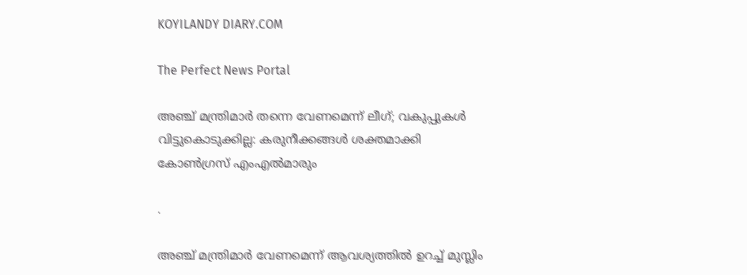KOYILANDY DIARY.COM

The Perfect News Portal

അഞ്ച് മന്ത്രിമാർ തന്നെ വേണമെന്ന് ലീഗ്; വകുപ്പുകൾ വിട്ടുകൊടുക്കില്ല: കരുനീക്കങ്ങൾ ശക്തമാക്കി കോൺഗ്രസ് എംഎൽമാരും

.

അഞ്ച് മന്ത്രിമാർ വേണമെന്ന് ആവശ്യത്തിൽ ഉറച്ച് മുസ്ലിം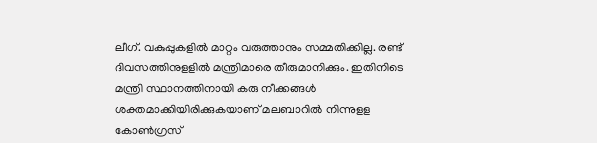ലീഗ്. വകുപ്പുകളിൽ മാറ്റം വരുത്താനും സമ്മതിക്കില്ല. രണ്ട് ദിവസത്തിനുളളിൽ മന്ത്രിമാരെ തീരുമാനിക്കും. ഇതിനിടെ മന്ത്രി സ്ഥാനത്തിനായി കരു നീക്കങ്ങൾ ശക്തമാക്കിയിരിക്കുകയാണ് മലബാറിൽ നിന്നുളള കോൺഗ്രസ്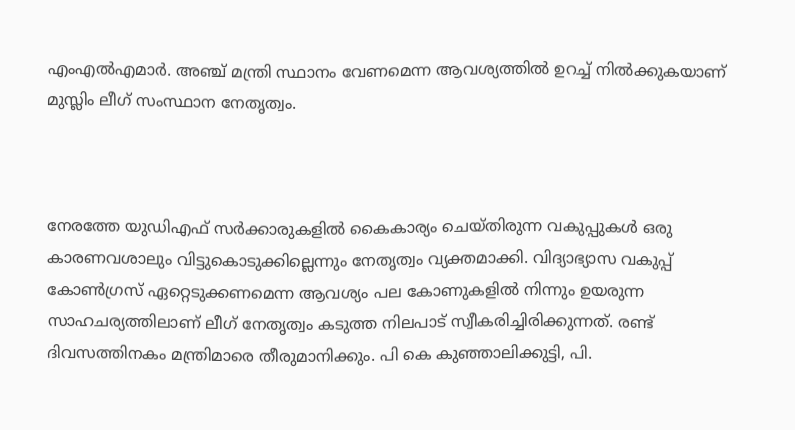എംഎൽഎമാർ. അഞ്ച് മന്ത്രി സ്ഥാനം വേണമെന്ന ആവശ്യത്തിൽ ഉറച്ച് നിൽക്കുകയാണ് മുസ്ലിം ലീഗ് സംസ്ഥാന നേതൃത്വം.



നേരത്തേ യുഡിഎഫ് സർക്കാരുകളിൽ കൈകാര്യം ചെയ്തിരുന്ന വകുപ്പുകൾ ഒരു കാരണവശാലും വിട്ടുകൊടുക്കില്ലെന്നും നേതൃത്വം വ്യക്തമാക്കി. വിദ്യാഭ്യാസ വകുപ്പ് കോൺഗ്രസ് ഏറ്റെടുക്കണമെന്ന ആവശ്യം പല കോണുകളിൽ നിന്നും ഉയരുന്ന സാഹചര്യത്തിലാണ് ലീഗ് നേതൃത്വം കടുത്ത നിലപാട് സ്വീകരിച്ചിരിക്കുന്നത്. രണ്ട് ദിവസത്തിനകം മന്ത്രിമാരെ തീരുമാനിക്കും. പി കെ കുഞ്ഞാലിക്കുട്ടി, പി.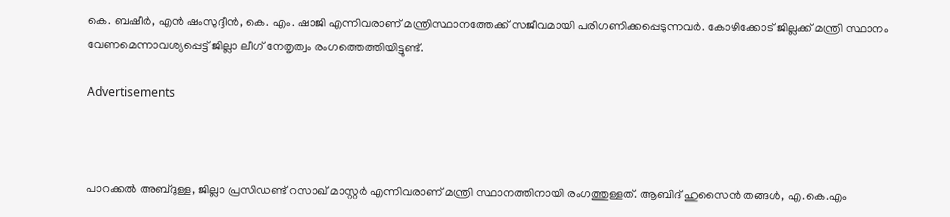കെ. ബഷീർ, എൻ ഷംസുദ്ദീൻ, കെ. എം. ഷാജി എന്നിവരാണ് മന്ത്രിസ്ഥാനത്തേക്ക് സജീവമായി പരിഗണിക്കപ്പെടുന്നവർ. കോഴിക്കോട് ജില്ലക്ക് മന്ത്രി സ്ഥാനം വേണമെന്നാവശ്യപ്പെട്ട് ജില്ലാ ലീഗ് നേതൃത്വം രംഗത്തെത്തിയിട്ടുണ്ട്.

Advertisements



പാറക്കൽ അബ്‌ദുള്ള, ജില്ലാ പ്രസിഡണ്ട് റസാഖ് മാസ്റ്റർ എന്നിവരാണ് മന്ത്രി സ്ഥാനത്തിനായി രംഗത്തുള്ളത്. ആബിദ് ഹുസൈൻ തങ്ങൾ, എ.കെ.എം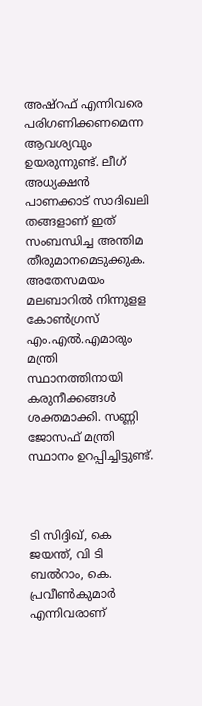അഷ്‌റഫ് എന്നിവരെ പരിഗണിക്കണമെന്ന ആവശ്യവും ഉയരുന്നുണ്ട്. ലീഗ് അധ്യക്ഷൻ പാണക്കാട് സാദിഖലി തങ്ങളാണ് ഇത് സംബന്ധിച്ച അന്തിമ തീരുമാനമെടുക്കുക. അതേസമയം മലബാറിൽ നിന്നുളള കോൺഗ്രസ് എം.എൽ.എമാരും മന്ത്രി സ്ഥാനത്തിനായി കരുനീക്കങ്ങൾ ശക്തമാക്കി. സണ്ണി ജോസഫ് മന്ത്രി സ്ഥാനം ഉറപ്പിച്ചിട്ടുണ്ട്.



ടി സിദ്ദിഖ്, കെ ജയന്ത്, വി ടി ബൽറാം, കെ. പ്രവീൺകുമാർ എന്നിവരാണ്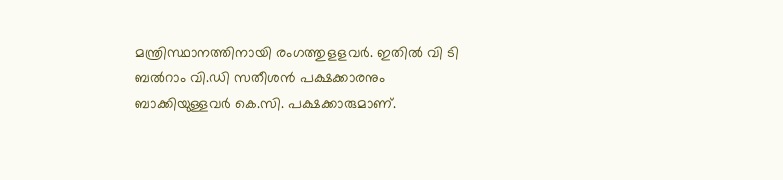മന്ത്രിസ്ഥാനത്തിനായി രംഗത്തുളളവർ. ഇതിൽ വി ടി ബൽറാം വി.ഡി സതീശൻ പക്ഷക്കാരനും ബാക്കിയുള്ളവർ കെ.സി. പക്ഷക്കാരുമാണ്.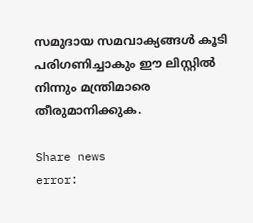സമുദായ സമവാക്യങ്ങൾ കൂടി പരിഗണിച്ചാകും ഈ ലിസ്റ്റിൽ നിന്നും മന്ത്രിമാരെ തീരുമാനിക്കുക.

Share news
error: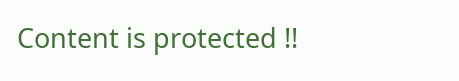Content is protected !!